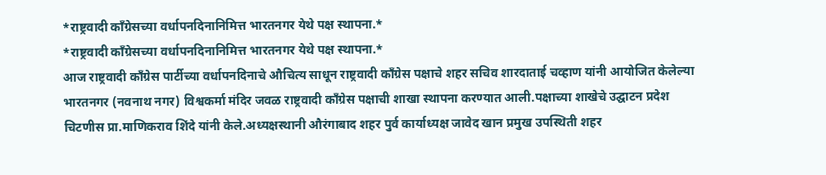*राष्ट्रवादी काँग्रेसच्या वर्धापनदिनानिमित्त भारतनगर येथे पक्ष स्थापना.*
*राष्ट्रवादी काँग्रेसच्या वर्धापनदिनानिमित्त भारतनगर येथे पक्ष स्थापना.*
आज राष्ट्रवादी काँग्रेस पार्टीच्या वर्धापनदिनाचे औचित्य साधून राष्ट्रवादी काँग्रेस पक्षाचे शहर सचिव शारदाताई चव्हाण यांनी आयोजित केलेल्या भारतनगर (नवनाथ नगर) विश्वकर्मा मंदिर जवळ राष्ट्रवादी काँग्रेस पक्षाची शाखा स्थापना करण्यात आली.पक्षाच्या शाखेचे उद्घाटन प्रदेश चिटणीस प्रा.माणिकराव शिंदे यांनी केले.अध्यक्षस्थानी औरंगाबाद शहर पुर्व कार्याध्यक्ष जावेद खान प्रमुख उपस्थिती शहर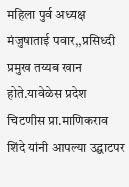महिला पुर्व अध्यक्ष मंजुषाताई पवार,,प्रसिध्दी प्रमुख तय्यब खान होते.यावेळेस प्रदेश चिटणीस प्रा.माणिकराव शिंदे यांनी आपल्या उद्घाटपर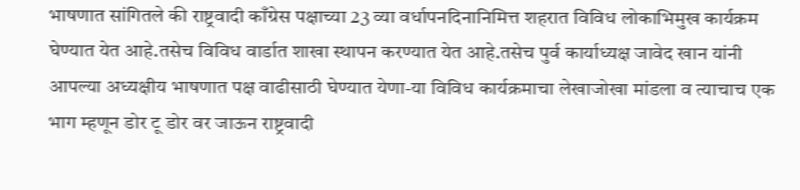भाषणात सांगितले की राष्ट्रवादी काँग्रेस पक्षाच्या 23 व्या वर्धापनदिनानिमित्त शहरात विविध लोकाभिमुख कार्यक्रम घेण्यात येत आहे.तसेच विविध वार्डात शाखा स्थापन करण्यात येत आहे.तसेच पुर्व कार्याध्यक्ष जावेद खान यांनी आपल्या अध्यक्षीय भाषणात पक्ष वाढीसाठी घेण्यात येणा-या विविध कार्यक्रमाचा लेखाजोखा मांडला व त्याचाच एक भाग म्हणून डोर टू डोर वर जाऊन राष्ट्रवादी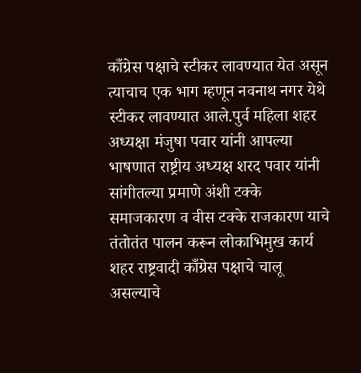काँग्रेस पक्षाचे स्टीकर लावण्यात येत असून त्याचाच एक भाग म्हणून नवनाथ नगर येथे स्टीकर लावण्यात आले.पुर्व महिला शहर अध्यक्षा मंजुषा पवार यांनी आपल्या भाषणात राष्ट्रीय अध्यक्ष शरद पवार यांनी सांगीतल्या प्रमाणे अंशी टक्के समाजकारण व वीस टक्के राजकारण याचे तंतोतंत पालन करून लोकाभिमुख कार्य शहर राष्ट्रवादी काँग्रेस पक्षाचे चालू असल्याचे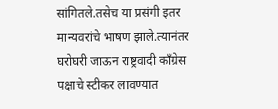सांगितले.तसेच या प्रसंगी इतर मान्यवरांचे भाषण झाले.त्यानंतर घरोघरी जाऊन राष्ट्रवादी काँग्रेस पक्षाचे स्टीकर लावण्यात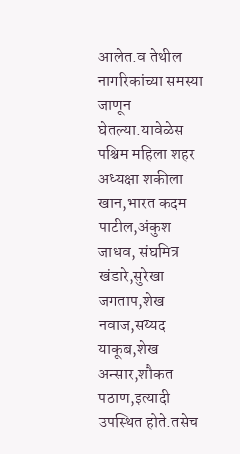आलेत.व तेथील नागरिकांच्या समस्या जाणून घेतल्या.यावेळेस पश्चिम महिला शहर अध्यक्षा शकीला खान,भारत कदम पाटील,अंकुश जाधव, संघमित्र खंडारे,सुरेखा जगताप,शेख नवाज,सय्यद याकूब,शेख अन्सार,शौकत पठाण,इत्यादी उपस्थित होते.तसेच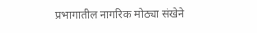प्रभागातील नागरिक मोठ्या संखेने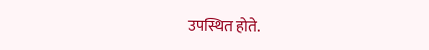उपस्थित होते.